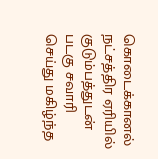கொடைக்கானல் நட்சத்திர ஏரியில் குடும்பத்துடன் படகு சவாரி செய்து மகிழ்ந்த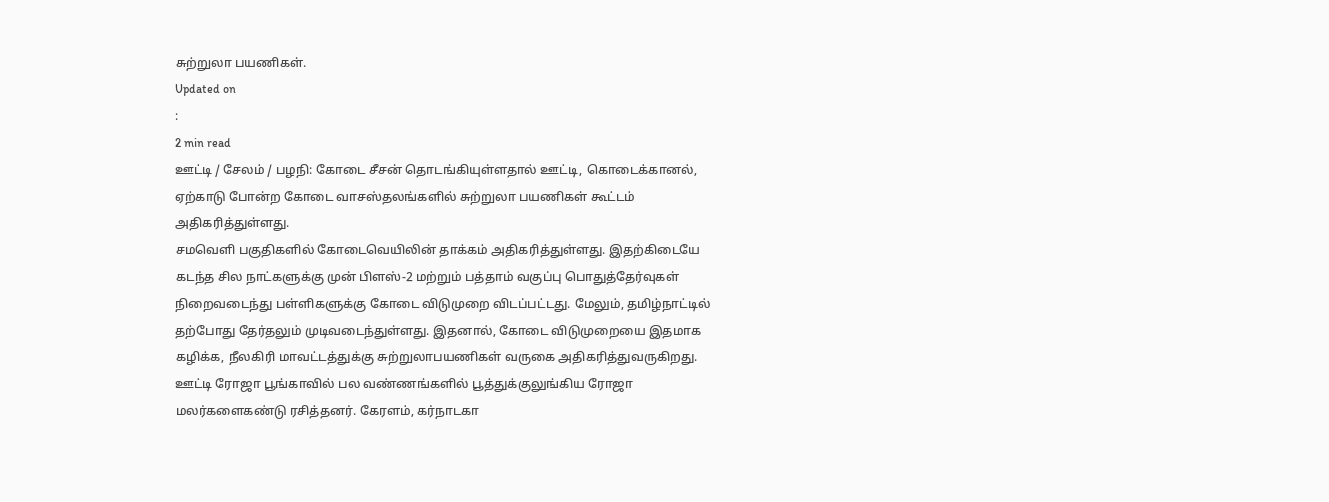சுற்றுலா பயணிகள்.
Updated on
:
2 min read
ஊட்டி / சேலம் / பழநி: கோடை சீசன் தொடங்கியுள்ளதால் ஊட்டி, கொடைக்கானல், ஏற்காடு போன்ற கோடை வாசஸ்தலங்களில் சுற்றுலா பயணிகள் கூட்டம் அதிகரித்துள்ளது.
சமவெளி பகுதிகளில் கோடைவெயிலின் தாக்கம் அதிகரித்துள்ளது. இதற்கிடையே கடந்த சில நாட்களுக்கு முன் பிளஸ்-2 மற்றும் பத்தாம் வகுப்பு பொதுத்தேர்வுகள் நிறைவடைந்து பள்ளிகளுக்கு கோடை விடுமுறை விடப்பட்டது. மேலும், தமிழ்நாட்டில் தற்போது தேர்தலும் முடிவடைந்துள்ளது. இதனால், கோடை விடுமுறையை இதமாக கழிக்க, நீலகிரி மாவட்டத்துக்கு சுற்றுலாபயணிகள் வருகை அதிகரித்துவருகிறது.
ஊட்டி ரோஜா பூங்காவில் பல வண்ணங்களில் பூத்துக்குலுங்கிய ரோஜா மலர்களைகண்டு ரசித்தனர். கேரளம், கர்நாடகா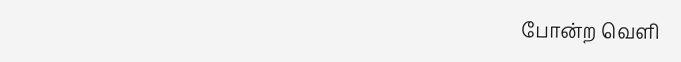போன்ற வெளி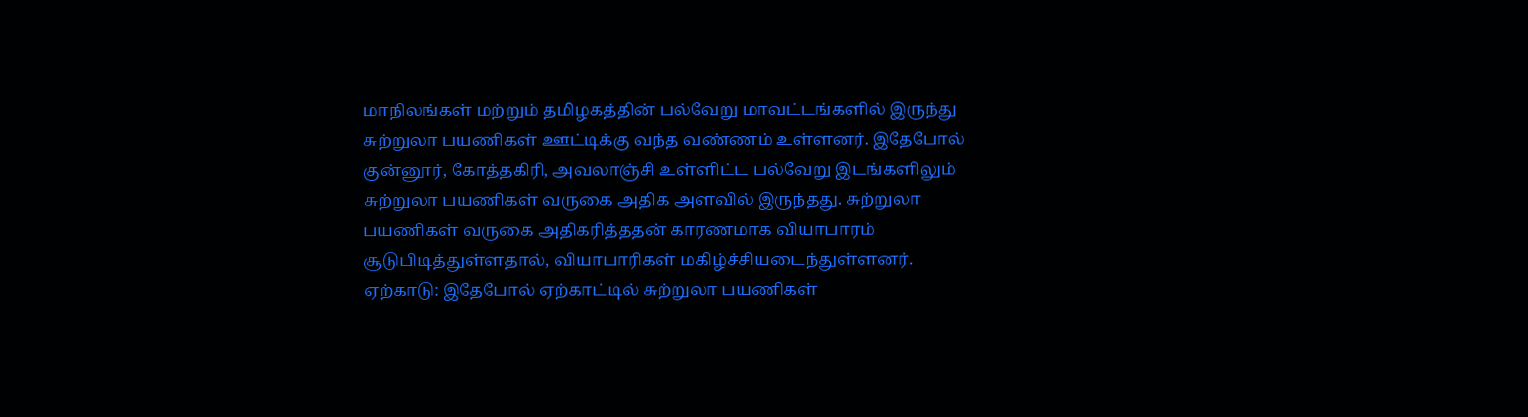மாநிலங்கள் மற்றும் தமிழகத்தின் பல்வேறு மாவட்டங்களில் இருந்து சுற்றுலா பயணிகள் ஊட்டிக்கு வந்த வண்ணம் உள்ளனர். இதேபோல் குன்னூர், கோத்தகிரி, அவலாஞ்சி உள்ளிட்ட பல்வேறு இடங்களிலும் சுற்றுலா பயணிகள் வருகை அதிக அளவில் இருந்தது. சுற்றுலா பயணிகள் வருகை அதிகரித்ததன் காரணமாக வியாபாரம் சூடுபிடித்துள்ளதால், வியாபாரிகள் மகிழ்ச்சியடைந்துள்ளனர்.
ஏற்காடு: இதேபோல் ஏற்காட்டில் சுற்றுலா பயணிகள்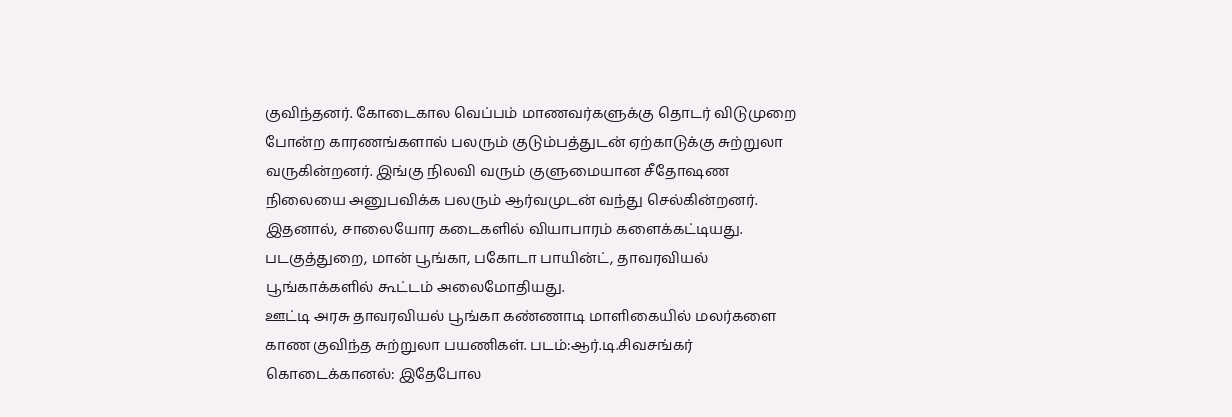குவிந்தனர். கோடைகால வெப்பம் மாணவர்களுக்கு தொடர் விடுமுறை போன்ற காரணங்களால் பலரும் குடும்பத்துடன் ஏற்காடுக்கு சுற்றுலா வருகின்றனர். இங்கு நிலவி வரும் குளுமையான சீதோஷண நிலையை அனுபவிக்க பலரும் ஆர்வமுடன் வந்து செல்கின்றனர். இதனால், சாலையோர கடைகளில் வியாபாரம் களைக்கட்டியது. படகுத்துறை, மான் பூங்கா, பகோடா பாயின்ட், தாவரவியல் பூங்காக்களில் கூட்டம் அலைமோதியது.
ஊட்டி அரசு தாவரவியல் பூங்கா கண்ணாடி மாளிகையில் மலர்களை காண குவிந்த சுற்றுலா பயணிகள். படம்:ஆர்.டி.சிவசங்கர்
கொடைக்கானல்: இதேபோல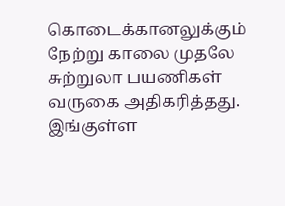கொடைக்கானலுக்கும் நேற்று காலை முதலே சுற்றுலா பயணிகள் வருகை அதிகரித்தது. இங்குள்ள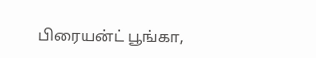பிரையன்ட் பூங்கா,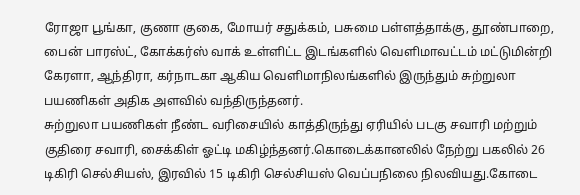ரோஜா பூங்கா, குணா குகை, மோயர் சதுக்கம், பசுமை பள்ளத்தாக்கு, தூண்பாறை, பைன் பாரஸ்ட், கோக்கர்ஸ் வாக் உள்ளிட்ட இடங்களில் வெளிமாவட்டம் மட்டுமின்றி கேரளா, ஆந்திரா, கர்நாடகா ஆகிய வெளிமாநிலங்களில் இருந்தும் சுற்றுலா பயணிகள் அதிக அளவில் வந்திருந்தனர்.
சுற்றுலா பயணிகள் நீண்ட வரிசையில் காத்திருந்து ஏரியில் படகு சவாரி மற்றும் குதிரை சவாரி, சைக்கிள் ஓட்டி மகிழ்ந்தனர்.கொடைக்கானலில் நேற்று பகலில் 26 டிகிரி செல்சியஸ், இரவில் 15 டிகிரி செல்சியஸ் வெப்பநிலை நிலவியது.கோடை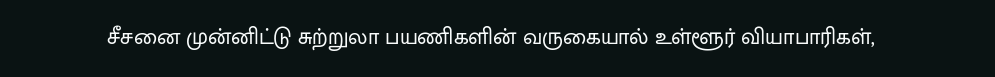சீசனை முன்னிட்டு சுற்றுலா பயணிகளின் வருகையால் உள்ளூர் வியாபாரிகள்,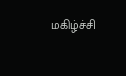மகிழ்ச்சி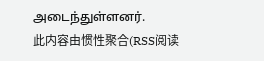அடைந்துள்ளனர்.
此内容由惯性聚合(RSS阅读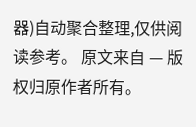器)自动聚合整理,仅供阅读参考。 原文来自 — 版权归原作者所有。